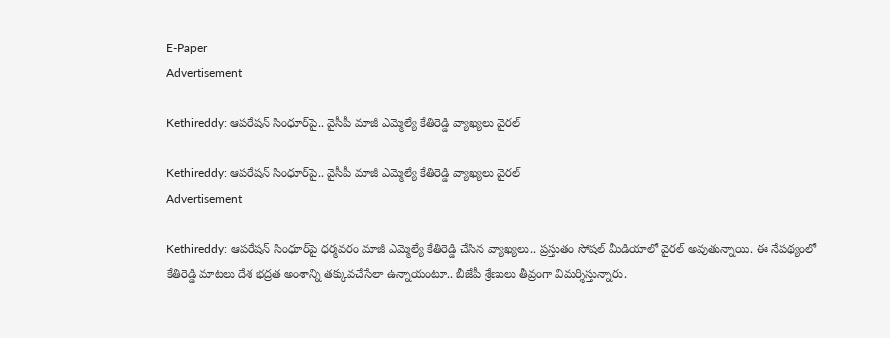E-Paper
Advertisement

Kethireddy: ఆపరేషన్ సింధూర్‌పై.. వైసీపీ మాజీ ఎమ్మెల్యే కేతిరెడ్డి వ్యాఖ్యలు వైరల్

Kethireddy: ఆపరేషన్ సింధూర్‌పై.. వైసీపీ మాజీ ఎమ్మెల్యే కేతిరెడ్డి వ్యాఖ్యలు వైరల్
Advertisement

Kethireddy: ఆపరేషన్ సింధూర్‌పై ధర్మవరం మాజీ ఎమ్మెల్యే కేతిరెడ్డి చేసిన వ్యాఖ్యలు.. ప్రస్తుతం సోషల్ మీడియాలో వైరల్ అవుతున్నాయి. ఈ నేపథ్యంలో కేతిరెడ్డి మాటలు దేశ భద్రత అంశాన్ని తక్కువచేసేలా ఉన్నాయంటూ.. బీజేపీ శ్రేణులు తీవ్రంగా విమర్శిస్తున్నారు.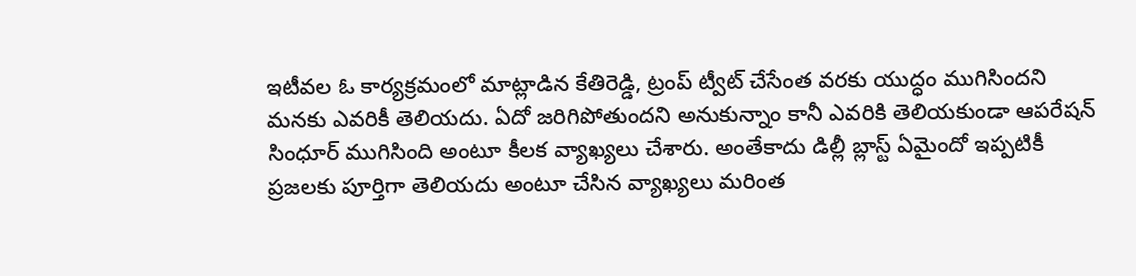ఇటీవల ఓ కార్యక్రమంలో మాట్లాడిన కేతిరెడ్డి, ట్రంప్ ట్వీట్ చేసేంత వరకు యుద్ధం ముగిసిందని మనకు ఎవరికీ తెలియదు. ఏదో జరిగిపోతుందని అనుకున్నాం కానీ ఎవరికి తెలియకుండా ఆపరేషన్ సింధూర్ ముగిసింది అంటూ కీలక వ్యాఖ్యలు చేశారు. అంతేకాదు డిల్లీ బ్లాస్ట్ ఏమైందో ఇప్పటికీ ప్రజలకు పూర్తిగా తెలియదు అంటూ చేసిన వ్యాఖ్యలు మరింత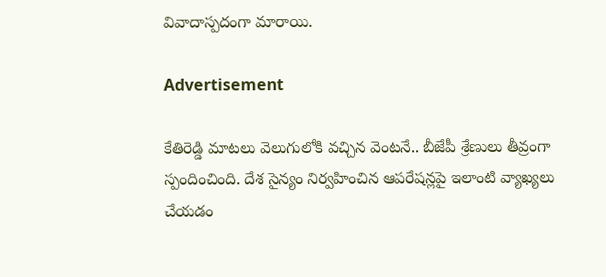వివాదాస్పదంగా మారాయి.

Advertisement

కేతిరెడ్డి మాటలు వెలుగులోకి వచ్చిన వెంటనే.. బీజేపీ శ్రేణులు తీవ్రంగా స్పందించింది. దేశ సైన్యం నిర్వహించిన ఆపరేషన్లపై ఇలాంటి వ్యాఖ్యలు చేయడం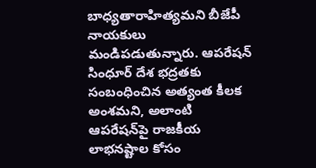బాధ్యతారాహిత్యమని బీజేపీ నాయకులు మండిపడుతున్నారు. ఆపరేషన్ సింధూర్ దేశ భద్రతకు సంబంధించిన అత్యంత కీలక అంశమని, అలాంటి ఆపరేషన్‌పై రాజకీయ లాభనష్టాల కోసం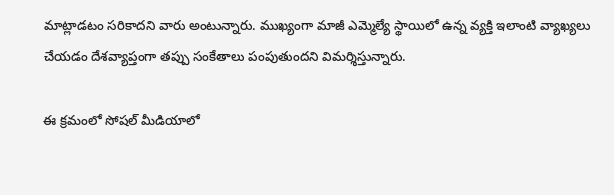మాట్లాడటం సరికాదని వారు అంటున్నారు. ముఖ్యంగా మాజీ ఎమ్మెల్యే స్థాయిలో ఉన్న వ్యక్తి ఇలాంటి వ్యాఖ్యలు చేయడం దేశవ్యాప్తంగా తప్పు సంకేతాలు పంపుతుందని విమర్శిస్తున్నారు.

ఈ క్రమంలో సోషల్ మీడియాలో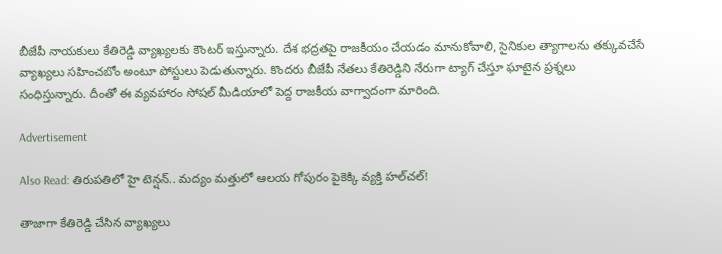బీజేపీ నాయకులు కేతిరెడ్డి వ్యాఖ్యలకు కౌంటర్ ఇస్తున్నారు. దేశ భద్రతపై రాజకీయం చేయడం మానుకోవాలి, సైనికుల త్యాగాలను తక్కువచేసే వ్యాఖ్యలు సహించబోం అంటూ పోస్టులు పెడుతున్నారు. కొందరు బీజేపీ నేతలు కేతిరెడ్డిని నేరుగా ట్యాగ్ చేస్తూ ఘాటైన ప్రశ్నలు సంధిస్తున్నారు. దీంతో ఈ వ్యవహారం సోషల్ మీడియాలో పెద్ద రాజకీయ వాగ్వాదంగా మారింది.

Advertisement

Also Read: తిరుపతిలో హై టెన్షన్.. మద్యం మత్తులో ఆలయ గోపురం పైకెక్కి వ్యక్తి హల్‌చల్‌!

తాజాగా కేతిరెడ్డి చేసిన వ్యాఖ్యలు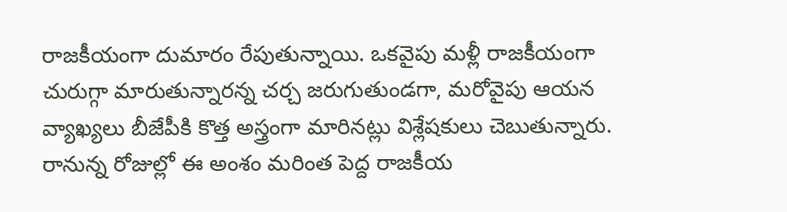రాజకీయంగా దుమారం రేపుతున్నాయి. ఒకవైపు మళ్లీ రాజకీయంగా చురుగ్గా మారుతున్నారన్న చర్చ జరుగుతుండగా, మరోవైపు ఆయన వ్యాఖ్యలు బీజేపీకి కొత్త అస్త్రంగా మారినట్లు విశ్లేషకులు చెబుతున్నారు. రానున్న రోజుల్లో ఈ అంశం మరింత పెద్ద రాజకీయ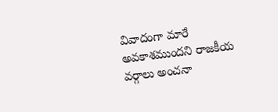వివాదంగా మారే అవకాశముందని రాజకీయ వర్గాలు అంచనా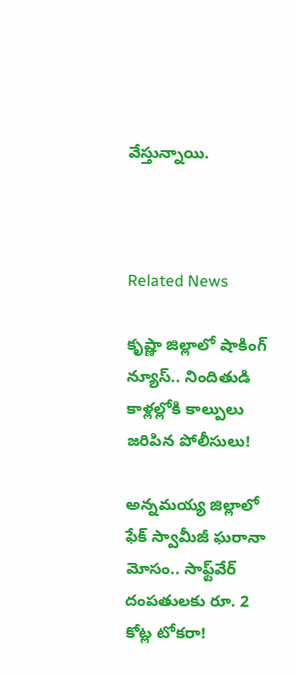వేస్తున్నాయి.



Related News

కృష్ణా జిల్లాలో షాకింగ్ న్యూస్.. నిందితుడి కాళ్లల్లోకి కాల్పులు జరిపిన పోలీసులు!

అన్నమయ్య జిల్లాలో ఫేక్ స్వామీజీ ఘరానా మోసం.. సాఫ్ట్‌వేర్ దంపతులకు రూ. 2 కోట్ల టోకరా!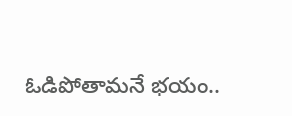ఓడిపోతామనే భయం..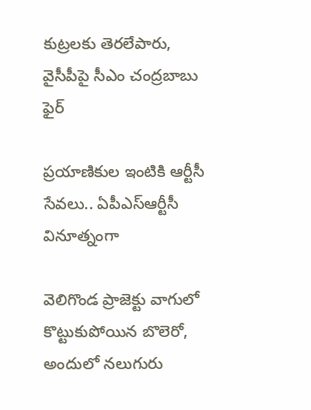కుట్రలకు తెరలేపారు, వైసీపీపై సీఎం చంద్రబాబు ఫైర్

ప్రయాణికుల ఇంటికి ఆర్టీసీ సేవలు.. ఏపీఎస్ఆర్టీసీ వినూత్నంగా

వెలిగొండ ప్రాజెక్టు వాగులో కొట్టుకుపోయిన బొలెరో, అందులో నలుగురు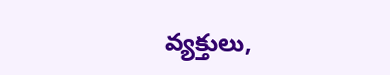వ్యక్తులు,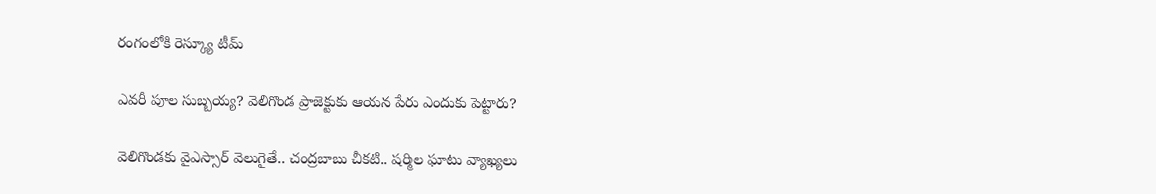రంగంలోకి రెస్క్యూ టీమ్

ఎవరీ పూల సుబ్బయ్య? వెలిగొండ ప్రాజెక్టుకు ఆయన పేరు ఎందుకు పెట్టారు?

వెలిగొండకు వైఎస్సార్ వెలుగైతే.. చంద్రబాబు చీకటి.. షర్మిల ఘాటు వ్యాఖ్యలు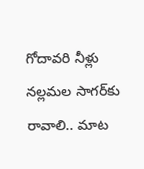గోదావరి నీళ్లు నల్లమల సాగర్‌కు రావాలి.. మాట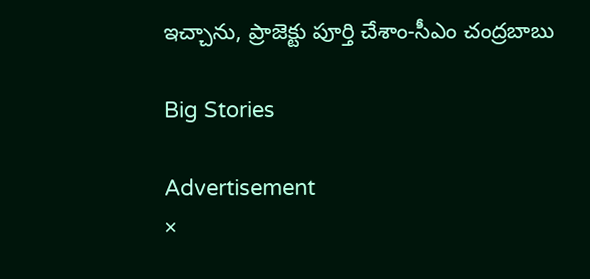ఇచ్చాను, ప్రాజెక్టు పూర్తి చేశాం-సీఎం చంద్రబాబు

Big Stories

Advertisement
×